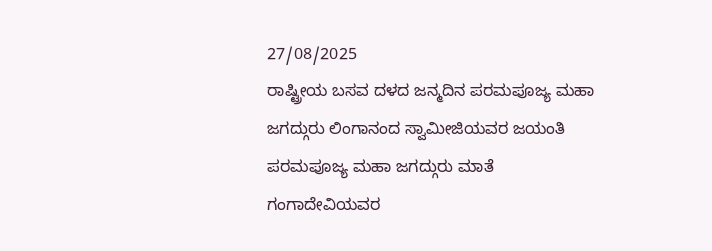27/08/2025
ರಾಷ್ಟ್ರೀಯ ಬಸವ ದಳದ ಜನ್ಮದಿನ ಪರಮಪೂಜ್ಯ ಮಹಾ ಜಗದ್ಗುರು ಲಿಂಗಾನಂದ ಸ್ವಾಮೀಜಿಯವರ ಜಯಂತಿ
ಪರಮಪೂಜ್ಯ ಮಹಾ ಜಗದ್ಗುರು ಮಾತೆ ಗಂಗಾದೇವಿಯವರ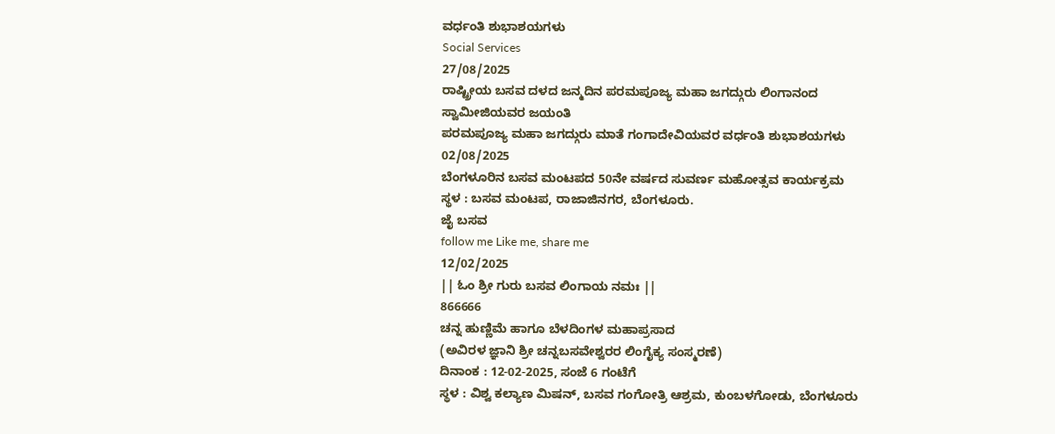ವರ್ಧಂತಿ ಶುಭಾಶಯಗಳು
Social Services
27/08/2025
ರಾಷ್ಟ್ರೀಯ ಬಸವ ದಳದ ಜನ್ಮದಿನ ಪರಮಪೂಜ್ಯ ಮಹಾ ಜಗದ್ಗುರು ಲಿಂಗಾನಂದ ಸ್ವಾಮೀಜಿಯವರ ಜಯಂತಿ
ಪರಮಪೂಜ್ಯ ಮಹಾ ಜಗದ್ಗುರು ಮಾತೆ ಗಂಗಾದೇವಿಯವರ ವರ್ಧಂತಿ ಶುಭಾಶಯಗಳು
02/08/2025
ಬೆಂಗಳೂರಿನ ಬಸವ ಮಂಟಪದ 50ನೇ ವರ್ಷದ ಸುವರ್ಣ ಮಹೋತ್ಸವ ಕಾರ್ಯಕ್ರಮ
ಸ್ಥಳ : ಬಸವ ಮಂಟಪ, ರಾಜಾಜಿನಗರ, ಬೆಂಗಳೂರು.
ಜೈ ಬಸವ
follow me Like me, share me
12/02/2025
|| ಓಂ ಶ್ರೀ ಗುರು ಬಸವ ಲಿಂಗಾಯ ನಮಃ ||
866666
ಚನ್ನ ಹುಣ್ಣಿಮೆ ಹಾಗೂ ಬೆಳದಿಂಗಳ ಮಹಾಪ್ರಸಾದ
(ಅವಿರಳ ಜ್ಞಾನಿ ಶ್ರೀ ಚನ್ನಬಸವೇಶ್ವರರ ಲಿಂಗೈಕ್ಯ ಸಂಸ್ಮರಣೆ)
ದಿನಾಂಕ : 12-02-2025, ಸಂಜೆ 6 ಗಂಟೆಗೆ
ಸ್ಥಳ : ವಿಶ್ವ ಕಲ್ಯಾಣ ಮಿಷನ್, ಬಸವ ಗಂಗೋತ್ರಿ ಆಶ್ರಮ, ಕುಂಬಳಗೋಡು, ಬೆಂಗಳೂರು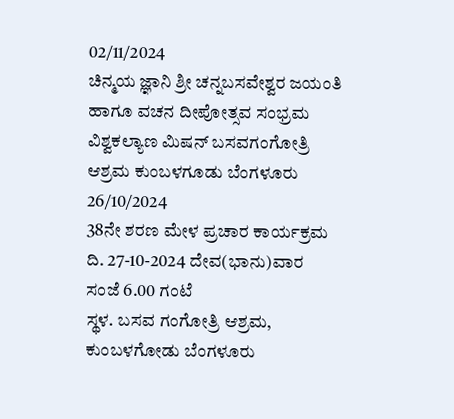02/11/2024
ಚಿನ್ಮಯ ಜ್ಞಾನಿ ಶ್ರೀ ಚನ್ನಬಸವೇಶ್ವರ ಜಯಂತಿ ಹಾಗೂ ವಚನ ದೀಪೋತ್ಸವ ಸಂಭ್ರಮ ವಿಶ್ವಕಲ್ಯಾಣ ಮಿಷನ್ ಬಸವಗಂಗೋತ್ರಿ ಆಶ್ರಮ ಕುಂಬಳಗೂಡು ಬೆಂಗಳೂರು
26/10/2024
38ನೇ ಶರಣ ಮೇಳ ಪ್ರಚಾರ ಕಾರ್ಯಕ್ರಮ
ದಿ. 27-10-2024 ದೇವ(ಭಾನು)ವಾರ ಸಂಜೆ 6.00 ಗಂಟೆ
ಸ್ಥಳ. ಬಸವ ಗಂಗೋತ್ರಿ ಆಶ್ರಮ, ಕುಂಬಳಗೋಡು ಬೆಂಗಳೂರು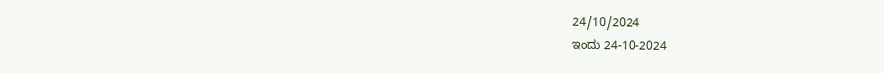24/10/2024
ಇಂದು 24-10-2024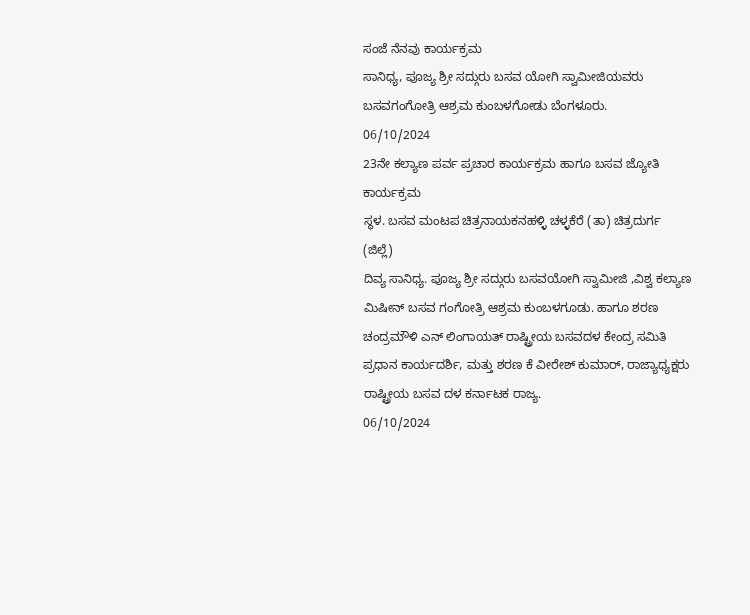ಸಂಜೆ ನೆನವು ಕಾರ್ಯಕ್ರಮ
ಸಾನಿಧ್ಯ, ಪೂಜ್ಯ ಶ್ರೀ ಸದ್ಗುರು ಬಸವ ಯೋಗಿ ಸ್ವಾಮೀಜಿಯವರು ಬಸವಗಂಗೋತ್ರಿ ಆಶ್ರಮ ಕುಂಬಳಗೋಡು ಬೆಂಗಳೂರು.
06/10/2024
23ನೇ ಕಲ್ಯಾಣ ಪರ್ವ ಪ್ರಚಾರ ಕಾರ್ಯಕ್ರಮ ಹಾಗೂ ಬಸವ ಜ್ಯೋತಿ ಕಾರ್ಯಕ್ರಮ
ಸ್ಥಳ. ಬಸವ ಮಂಟಪ ಚಿತ್ರನಾಯಕನಹಳ್ಳಿ ಚಳ್ಳಕೆರೆ (ತಾ) ಚಿತ್ರದುರ್ಗ (ಜಿಲ್ಲೆ)
ದಿವ್ಯ ಸಾನಿಧ್ಯ. ಪೂಜ್ಯ ಶ್ರೀ ಸದ್ಗುರು ಬಸವಯೋಗಿ ಸ್ವಾಮೀಜಿ ,ವಿಶ್ವ ಕಲ್ಯಾಣ ಮಿಷೀನ್ ಬಸವ ಗಂಗೋತ್ರಿ ಆಶ್ರಮ ಕುಂಬಳಗೂಡು. ಹಾಗೂ ಶರಣ ಚಂದ್ರಮೌಳಿ ಎನ್ ಲಿಂಗಾಯತ್ ರಾಷ್ಟ್ರೀಯ ಬಸವದಳ ಕೇಂದ್ರ ಸಮಿತಿ ಪ್ರಧಾನ ಕಾರ್ಯದರ್ಶಿ, ಮತ್ತು ಶರಣ ಕೆ ವೀರೇಶ್ ಕುಮಾರ್, ರಾಜ್ಯಾಧ್ಯಕ್ಷರು ರಾಷ್ಟ್ರೀಯ ಬಸವ ದಳ ಕರ್ನಾಟಕ ರಾಜ್ಯ.
06/10/2024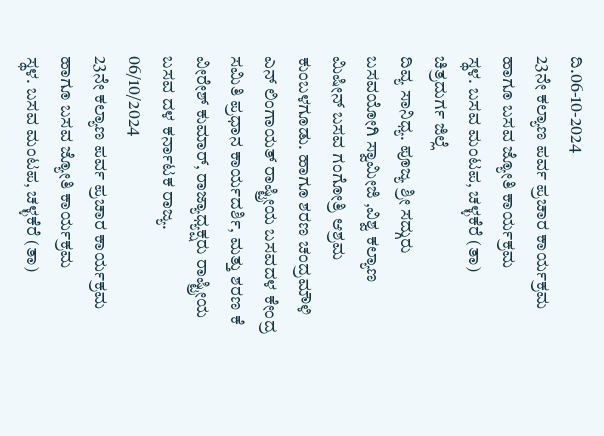ದಿ.06-10-2024
23ನೇ ಕಲ್ಯಾಣ ಪರ್ವ ಪ್ರಚಾರ ಕಾರ್ಯಕ್ರಮ ಹಾಗೂ ಬಸವ ಜ್ಯೋತಿ ಕಾರ್ಯಕ್ರಮ
ಸ್ಥಳ. ಬಸವ ಮಂಟಪ, ಚಳ್ಳಕೆರೆ (ತಾ) ಚಿತ್ರದುರ್ಗ ಜಿಲ್ಲೆ
ದಿವ್ಯ ಸಾನಿಧ್ಯ. ಪೂಜ್ಯ ಶ್ರೀ ಸದ್ಗುರು ಬಸವಯೋಗಿ ಸ್ವಾಮೀಜಿ ,ವಿಶ್ವ ಕಲ್ಯಾಣ ಮಿಷೀನ್ ಬಸವ ಗಂಗೋತ್ರಿ ಆಶ್ರಮ ಕುಂಬಳಗೂಡು. ಹಾಗೂ ಶರಣ ಚಂದ್ರಮೌಳಿ ಎನ್ ಲಿಂಗಾಯತ್ ರಾಷ್ಟ್ರೀಯ ಬಸವದಳ ಕೇಂದ್ರ ಸಮಿತಿ ಪ್ರಧಾನ ಕಾರ್ಯದರ್ಶಿ, ಮತ್ತು ಶರಣ ಕೆ ವೀರೇಶ್ ಕುಮಾರ್, ರಾಜ್ಯಾಧ್ಯಕ್ಷರು ರಾಷ್ಟ್ರೀಯ ಬಸವ ದಳ ಕರ್ನಾಟಕ ರಾಜ್ಯ.
06/10/2024
23ನೇ ಕಲ್ಯಾಣ ಪರ್ವ ಪ್ರಚಾರ ಕಾರ್ಯಕ್ರಮ ಹಾಗೂ ಬಸವ ಜ್ಯೋತಿ ಕಾರ್ಯಕ್ರಮ
ಸ್ಥಳ. ಬಸವ ಮಂಟಪ, ಚಳ್ಳಕೆರೆ (ತಾ)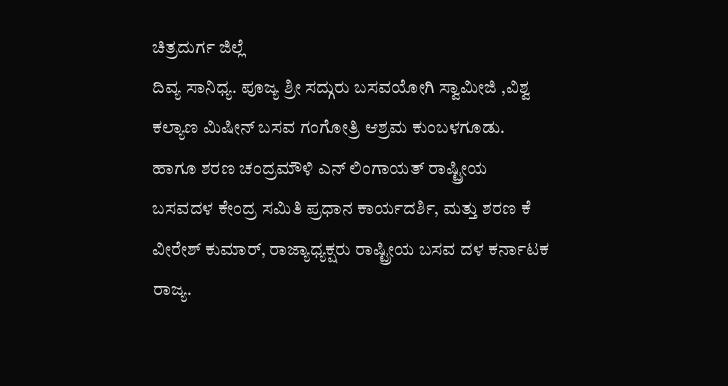ಚಿತ್ರದುರ್ಗ ಜಿಲ್ಲೆ
ದಿವ್ಯ ಸಾನಿಧ್ಯ. ಪೂಜ್ಯ ಶ್ರೀ ಸದ್ಗುರು ಬಸವಯೋಗಿ ಸ್ವಾಮೀಜಿ ,ವಿಶ್ವ ಕಲ್ಯಾಣ ಮಿಷೀನ್ ಬಸವ ಗಂಗೋತ್ರಿ ಆಶ್ರಮ ಕುಂಬಳಗೂಡು. ಹಾಗೂ ಶರಣ ಚಂದ್ರಮೌಳಿ ಎನ್ ಲಿಂಗಾಯತ್ ರಾಷ್ಟ್ರೀಯ ಬಸವದಳ ಕೇಂದ್ರ ಸಮಿತಿ ಪ್ರಧಾನ ಕಾರ್ಯದರ್ಶಿ, ಮತ್ತು ಶರಣ ಕೆ ವೀರೇಶ್ ಕುಮಾರ್, ರಾಜ್ಯಾಧ್ಯಕ್ಷರು ರಾಷ್ಟ್ರೀಯ ಬಸವ ದಳ ಕರ್ನಾಟಕ ರಾಜ್ಯ.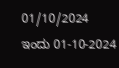01/10/2024
ಇಂದು 01-10-2024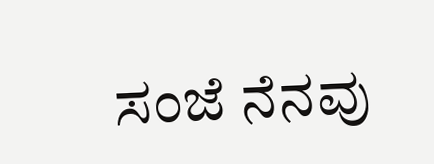ಸಂಜೆ ನೆನವು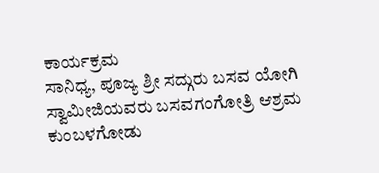ಕಾರ್ಯಕ್ರಮ
ಸಾನಿಧ್ಯ, ಪೂಜ್ಯ ಶ್ರೀ ಸದ್ಗುರು ಬಸವ ಯೋಗಿ ಸ್ವಾಮೀಜಿಯವರು ಬಸವಗಂಗೋತ್ರಿ ಆಶ್ರಮ ಕುಂಬಳಗೋಡು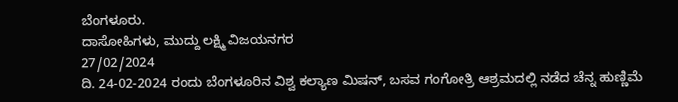ಬೆಂಗಳೂರು.
ದಾಸೋಹಿಗಳು, ಮುದ್ದು ಲಕ್ಷ್ಮಿ ವಿಜಯನಗರ
27/02/2024
ದಿ. 24-02-2024 ರಂದು ಬೆಂಗಳೂರಿನ ವಿಶ್ವ ಕಲ್ಯಾಣ ಮಿಷನ್, ಬಸವ ಗಂಗೋತ್ರಿ ಆಶ್ರಮದಲ್ಲಿ ನಡೆದ ಚೆನ್ನ ಹುಣ್ಣಿಮೆ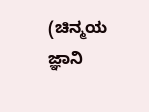(ಚಿನ್ಮಯ ಜ್ಞಾನಿ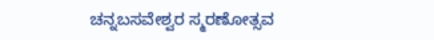ಚನ್ನಬಸವೇಶ್ವರ ಸ್ಮರಣೋತ್ಸವ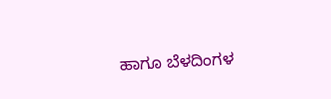ಹಾಗೂ ಬೆಳದಿಂಗಳ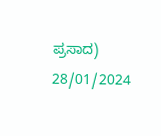ಪ್ರಸಾದ)
28/01/2024